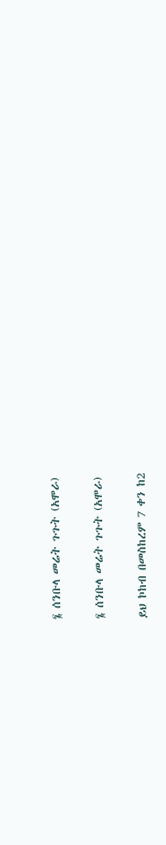፮ ሰንቡላ መሬት ጉጉት (አሞራ)

፮ ሰንቡላ መሬት ጉጉት (አሞራ)

ይህ ኮከብ በመስከረም 7 ቀን ከ2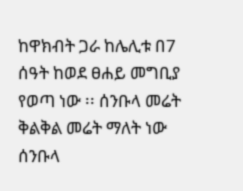ከዋክብት ጋራ ከሌሊቱ በ7 ሰዓት ከወደ ፀሐይ መግቢያ የወጣ ነው ፡፡ ሰንቡላ መሬት ቅልቅል መሬት ማለት ነው ሰንቡላ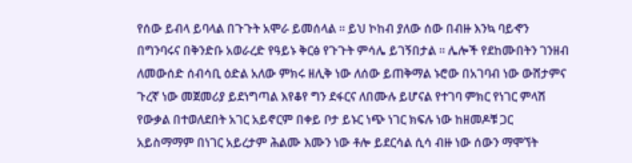የሰው ይብላ ይባላል በጉጉት አሞራ ይመሰላል ፡፡ ይህ ኮከብ ያለው ሰው በብዙ እንኳ ባይኆን በግንባሩና በቅንድቡ አወራረድ የዓይኑ ቅርፅ የጉጉት ምሳሌ ይገኝበታል ፡፡ ሌሎች የደከሙበትን ገንዘብ ለመውሰድ ሰብሳቢ ዕድል አለው ምክሩ ዘሊቅ ነው ለሰው ይጠቅማል ኑሮው በአገባብ ነው ውሸታምና ጉረኛ ነው መጀመሪያ ይደነግጣል እየቆየ ግን ደፋርና ለበሙሉ ይሆናል የተገባ ምክር የነገር ምላሽ የውቃል በተወለደበት አገር አይኖርም በቀይ ቦታ ይኑር ነጭ ነገር ክፍሉ ነው ከዘመዶቹ ጋር አይስማማም በነገር አይረታም ሕልሙ እሙን ነው ቶሎ ይደርሳል ሲሳ ብዙ ነው ሰውን ማሞኘት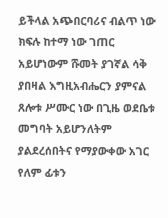ይችላል አጭበርባሪና ብልጥ ነው ክፍሉ ከተማ ነው ገጠር አይሆነውም ሹመት ያገኛል ሳቅ ያበዛል እግዚአብሔርን ያምናል ጸሎቱ ሥሙር ነው በጊዜ ወደቤቱ መግባት አይሆንለትም ያልደረሰበትና የማያውቀው አገር የለም ፊቱን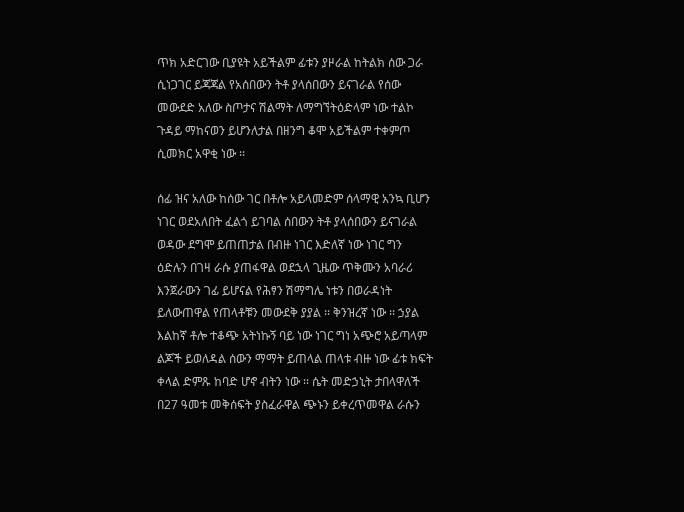ጥክ አድርገው ቢያዩት አይችልም ፊቱን ያዞራል ከትልክ ሰው ጋራ ሲነጋገር ይጃጃል የአሰበውን ትቶ ያላሰበውን ይናገራል የሰው መውደድ አለው ስጦታና ሽልማት ለማግኘትዕድላም ነው ተልኮ ጉዳይ ማከናወን ይሆንለታል በዘንግ ቆሞ አይችልም ተቀምጦ ሲመክር አዋቂ ነው ፡፡

ሰፊ ዝና አለው ከሰው ገር በቶሎ አይላመድም ሰላማዊ አንኳ ቢሆን ነገር ወደአለበት ፈልጎ ይገባል ሰበውን ትቶ ያላሰበውን ይናገራል ወዳው ደግሞ ይጠጠታል በብዙ ነገር እድለኛ ነው ነገር ግን ዕድሉን በገዛ ራሱ ያጠፋዋል ወደኋላ ጊዜው ጥቅሙን አባራሪ እንጀራውን ገፊ ይሆናል የሕፃን ሽማግሌ ነቱን በወራዳነት ይለውጠዋል የጠላቶቹን መውደቅ ያያል ፡፡ ቅንዝረኛ ነው ፡፡ ኃያል እልከኛ ቶሎ ተቆጭ አትነኩኝ ባይ ነው ነገር ግነ አጭሮ አይጣላም ልጆች ይወለዳል ሰውን ማማት ይጠላል ጠላቱ ብዙ ነው ፊቱ ክፍት ቀላል ድምጹ ከባድ ሆኖ ብትን ነው ፡፡ ሴት መድኃኒት ታበላዋለች በ27 ዓመቱ መቅሰፍት ያስፈራዋል ጭኑን ይቀረጥመዋል ራሱን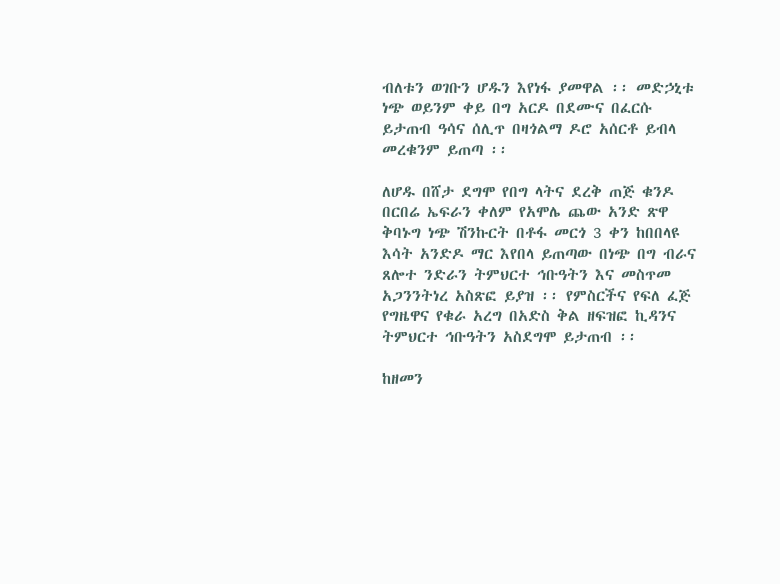ብለቱን ወገቡን ሆዱን እየነፋ ያመዋል ፡፡ መድኃኒቱ ነጭ ወይንም ቀይ በግ አርዶ በደሙና በፈርሱ ይታጠብ ዓሳና ሰሊጥ በዛጎልማ ዶሮ አሰርቶ ይብላ መረቁንም ይጠጣ ፡፡

ለሆዱ በሸታ ደግሞ የበግ ላትና ደረቅ ጠጅ ቁንዶ በርበሬ ኤፍራን ቀለም የአሞሌ ጨው አንድ ጽዋ ቅባኑግ ነጭ ሽንኩርት በቶፋ መርጎ 3 ቀን ከበበላዩ እሳት አንድዶ ማር እየበላ ይጠጣው በነጭ በግ ብራና ጸሎተ ንድራን ትምህርተ ኅቡዓትን እና መስጥመ አጋንንትነረ አስጽፎ ይያዝ ፡፡ የምስርችና የፍለ ፈጅ የግዜዋና የቁራ አረግ በአድስ ቅል ዘፍዝፎ ኪዳንና ትምህርተ ኅቡዓትን አስደግሞ ይታጠብ ፡፡

ከዘመን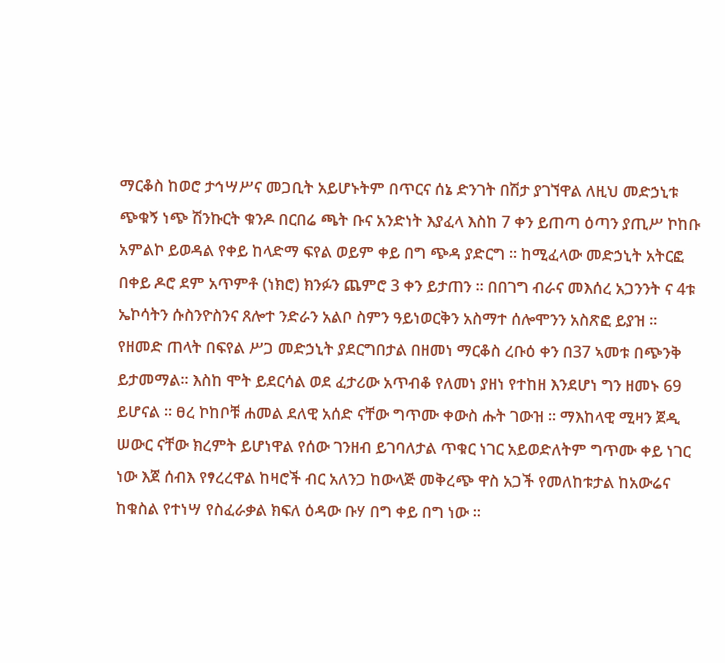ማርቆስ ከወሮ ታኅሣሥና መጋቢት አይሆኑትም በጥርና ሰኔ ድንገት በሽታ ያገኘዋል ለዚህ መድኃኒቱ ጭቁኝ ነጭ ሽንኩርት ቁንዶ በርበሬ ጫት ቡና አንድነት እያፈላ እስከ 7 ቀን ይጠጣ ዕጣን ያጢሥ ኮከቡ አምልኮ ይወዳል የቀይ ከላድማ ፍየል ወይም ቀይ በግ ጭዳ ያድርግ ፡፡ ከሚፈላው መድኃኒት አትርፎ በቀይ ዶሮ ደም አጥምቶ (ነክሮ) ክንፉን ጨምሮ 3 ቀን ይታጠን ፡፡ በበገግ ብራና መእሰረ አጋንንት ና 4ቱ ኤኮሳትን ሱስንዮስንና ጸሎተ ንድራን አልቦ ስምን ዓይነወርቅን አስማተ ሰሎሞንን አስጽፎ ይያዝ ፡፡ የዘመድ ጠላት በፍየል ሥጋ መድኃኒት ያደርግበታል በዘመነ ማርቆስ ረቡዕ ቀን በ37 ኣመቱ በጭንቅ ይታመማል፡፡ እስከ ሞት ይደርሳል ወደ ፈታሪው አጥብቆ የለመነ ያዘነ የተከዘ እንደሆነ ግን ዘመኑ 69 ይሆናል ፡፡ ፀረ ኮከቦቹ ሐመል ደለዊ አሰድ ናቸው ግጥሙ ቀውስ ሑት ገውዝ ፡፡ ማእከላዊ ሚዛን ጀዲ ሠውር ናቸው ክረምት ይሆነዋል የሰው ገንዘብ ይገባለታል ጥቁር ነገር አይወድለትም ግጥሙ ቀይ ነገር ነው እጀ ሰብእ የፃረረዋል ከዛሮች ብር አለንጋ ከውላጅ መቅረጭ ዋስ አጋች የመለከቱታል ከአውሬና ከቁስል የተነሣ የስፈራቃል ክፍለ ዕዳው ቡሃ በግ ቀይ በግ ነው ፡፡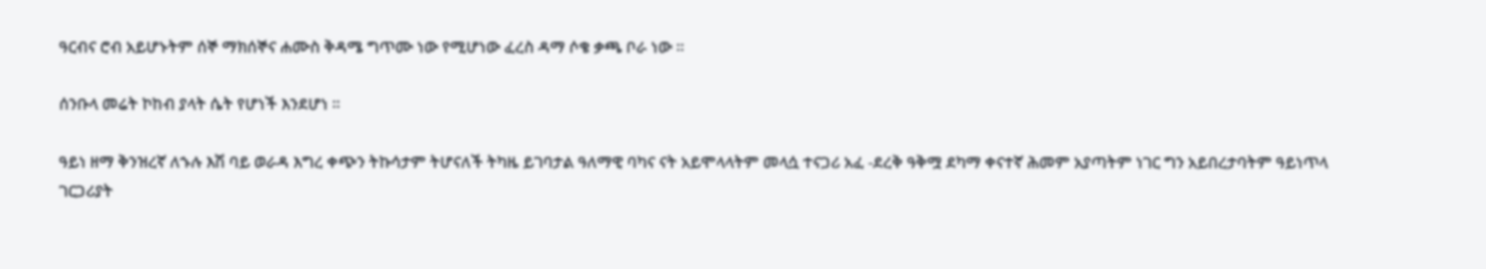ዓርብና ሮብ አይሆኑትም ሰኞ ማክሰኞና ሐሙስ ቅዳሜ ግጥሙ ነው የሚሆነው ፈረስ ዳማ ሶቄ ቃጫ ቦራ ነው ፡፡

ሰንቡላ መሬት ኮከብ ያላት ሴት የሆነች እንደሆነ ፡፡

ዓይነ ዘማ ቅንዝረኛ ለኁሉ እሽ ባይ ወራዳ እግረ ቀጭን ትኩሳታም ትሆናለች ትካዜ ይገባታል ዓለማዊ ባካና ናት አይሞላላትም መላሷ ተናጋሪ አፈ -ደረቅ ዓቅሟ ደካማ ቀናተኛ ሕመም አያጣትም ነገር ግን አይበረታባትም ዓይነጥላ ገርጋሪያት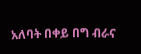አለባት በቀይ በግ ብራና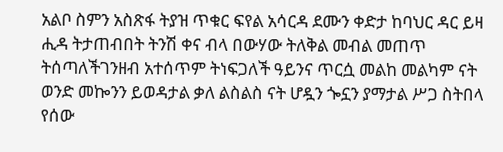አልቦ ስምን አስጽፋ ትያዝ ጥቁር ፍየል አሳርዳ ደሙን ቀድታ ከባህር ዳር ይዛ ሒዳ ትታጠብበት ትንሽ ቀና ብላ በውሃው ትለቅል መብል መጠጥ ትሰጣለችገንዘብ አተሰጥም ትነፍጋለች ዓይንና ጥርሷ መልከ መልካም ናት ወንድ መኰንን ይወዳታል ቃለ ልስልስ ናት ሆዷን ጐኗን ያማታል ሥጋ ስትበላ የሰው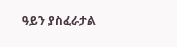ዓይን ያስፈራታል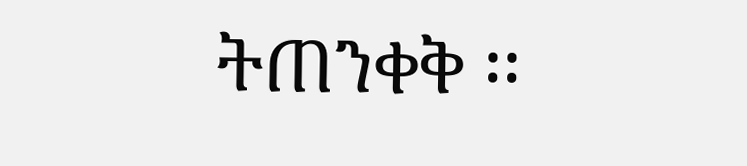ትጠንቀቅ ፡፡